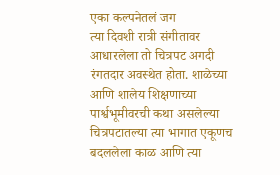एका कल्पनेतलं जग
त्या दिवशी रात्री संगीतावर आधारलेला तो चित्रपट अगदी रंगतदार अवस्थेत होता. शाळेच्या आणि शालेय शिक्षणाच्या पार्श्वभूमीवरची कथा असलेल्या चित्रपटातल्या त्या भागात एकूणच बदललेला काळ आणि त्या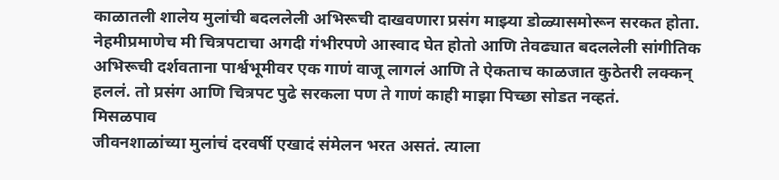काळातली शालेय मुलांची बदललेली अभिरूची दाखवणारा प्रसंग माझ्या डोळ्यासमोरून सरकत होता. नेहमीप्रमाणेच मी चित्रपटाचा अगदी गंभीरपणे आस्वाद घेत होतो आणि तेवढ्यात बदललेली सांगीतिक अभिरूची दर्शवताना पार्श्वभूमीवर एक गाणं वाजू लागलं आणि ते ऐकताच काळजात कुठेतरी लक्कन् हललं. तो प्रसंग आणि चित्रपट पुढे सरकला पण ते गाणं काही माझा पिच्छा सोडत नव्हतं.
मिसळपाव
जीवनशाळांच्या मुलांचं दरवर्षी एखादं संमेलन भरत असतं. त्याला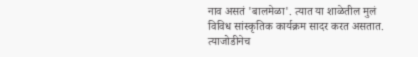नाव असतं 'बालमेळा'. त्यात या शाळेतील मुलं विविध सांस्कृतिक कार्यक्रम सादर करत असतात. त्याजोडीनेच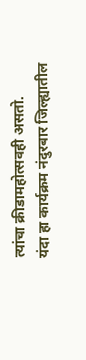त्यांचा क्रीडामहोत्सवही असतो.
यंदा हा कार्यक्रम नंदुरबार जिल्ह्यातील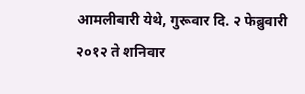आमलीबारी येथे, गुरूवार दि. २ फेब्रुवारी २०१२ ते शनिवार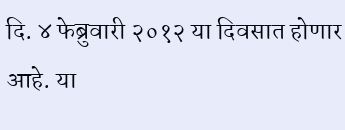दि. ४ फेब्रुवारी २०१२ या दिवसात होणार आहे. या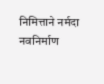निमित्ताने नर्मदा नवनिर्माण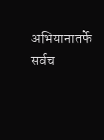अभियानातर्फे सर्वच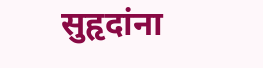सुहृदांना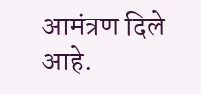आमंत्रण दिले आहे.